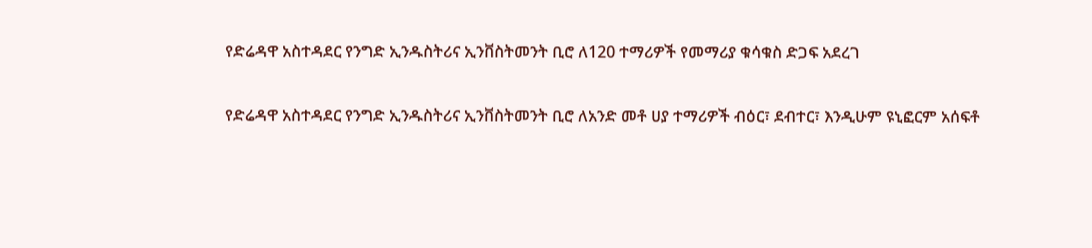የድሬዳዋ አስተዳደር የንግድ ኢንዱስትሪና ኢንቨስትመንት ቢሮ ለ120 ተማሪዎች የመማሪያ ቁሳቁስ ድጋፍ አደረገ

የድሬዳዋ አስተዳደር የንግድ ኢንዱስትሪና ኢንቨስትመንት ቢሮ ለአንድ መቶ ሀያ ተማሪዎች ብዕር፣ ደብተር፣ እንዲሁም ዩኒፎርም አሰፍቶ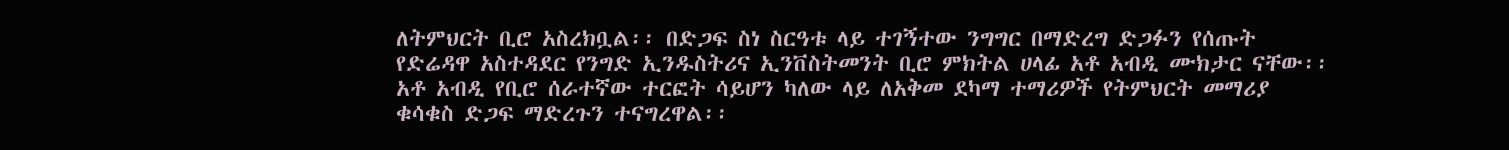ለትምህርት ቢሮ አስረክቧል፡፡ በድጋፍ ስነ ስርዓቱ ላይ ተገኝተው ንግግር በማድረግ ድጋፉን የሰጡት የድሬዳዋ አስተዳደር የንግድ ኢንዱስትሪና ኢንቨስትመንት ቢሮ ምክትል ሀላፊ አቶ አብዲ ሙክታር ናቸው፡፡
አቶ አብዲ የቢሮ ሰራተኛው ተርፎት ሳይሆን ካለው ላይ ለአቅመ ደካማ ተማሪዎች የትምህርት መማሪያ ቁሳቁስ ድጋፍ ማድረጉን ተናግረዋል፡፡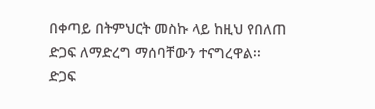በቀጣይ በትምህርት መስኩ ላይ ከዚህ የበለጠ ድጋፍ ለማድረግ ማሰባቸውን ተናግረዋል፡፡
ድጋፍ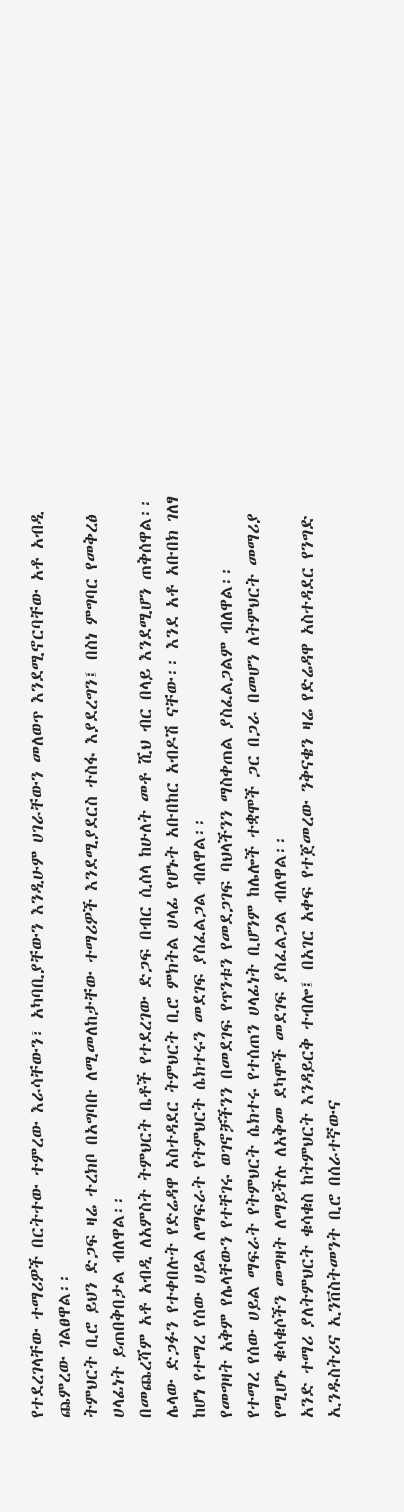የተደረገላቸው ተማሪዎች በርትተው ተምረው እራሳቸውን፣ አካባቢያቸውን እንዲሁም ሀገራቸውን መለወጥ እንደሚኖርባቸው አቶ አብዲ ጨምረው ገልፀዋል፡፡
ትምህርት ቢሮ ይህን ድጋፍ ዛሬ ተረክቦ በአግባቡ ለሚመለከታቸው ተማሪዎች እንደሚያደርስ ተስፋ እያደረግን፤ በስነ ምግባር የመቅረፅ ሀላፊነት ይጠበቅበታል ብለዋል፡፡
በመጨረሻም አቶ አብዲ ለአምስት ትምህርት ቤቶች የተደረገው ድጋፍ በብር ሲሰላ ከሁለት መቶ ሺህ ብር በላይ እንደሚሆን ጠቅሰዋል፡፡
ሌላው ድጋፉን የተቀበሉት የድሬዳዋ አስተዳደር ትምህርት ቢሮ ምክትል ሀላፊ የሆኑት አቡበከር አብዶሽ ናቸው፡፡ እንደ አቶ አቡበክ ገለፃ ከሆነ የተማረ የሰው ሀይል ለማፍራት የትምህርት ሴክተሩን መደገፍ ያስፈልጋል ብለዋል፡፡
የመግዛት አቅም የሌላቸውን የተቸገሩ ወገኖቻችንን በመደገፍ የጥንቱን የመደጋገፍ ባህላችንን ማስቀጠል ያስፈልጋልም ብለዋል፡፡
የተማረ የሰው ሀይል ማፍራት የትምህርት ሴክተሩ የተሰጠን ሀላፊነት ቢሆንም ከሌሎች ተቋሞች ጋር በጋራ በመሆን ለትምህርት መማሪያ የሚሆኑ ቁሳቁሶችን መግዛት ለማይችሉ ለአቅመ ደካሞች መደገፍ ያስፈልጋል ብለዋል፡፡
አንድ ተማሪ ያለትምህርት ቁሳቁስ ከትምህርት እንዳይርቅ ተብሎ፤ በአገር አቀፍ የተጀመረው ንቅናቄን ዛሬ የድሬዳዋ አስተዳደር የንግድ ኢንዱስትሪና ኢንቨስትመንት ቢሮ በሰራተኛውና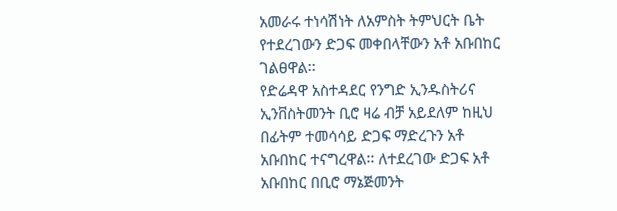አመራሩ ተነሳሽነት ለአምስት ትምህርት ቤት የተደረገውን ድጋፍ መቀበላቸውን አቶ አቡበከር ገልፀዋል፡፡
የድሬዳዋ አስተዳደር የንግድ ኢንዱስትሪና ኢንቨስትመንት ቢሮ ዛሬ ብቻ አይደለም ከዚህ በፊትም ተመሳሳይ ድጋፍ ማድረጉን አቶ አቡበከር ተናግረዋል፡፡ ለተደረገው ድጋፍ አቶ አቡበከር በቢሮ ማኔጅመንት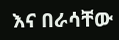እና በራሳቸው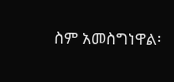ስም አመስግነዋል፡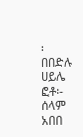፡
በበድሉ ሀይሌ
ፎቶ፡- ሰላም አበበ